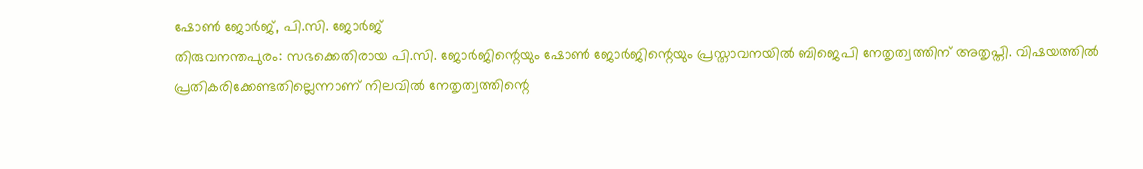ഷോൺ ജോർജ്, പി.സി. ജോർജ്
തിരുവനന്തപുരം: സഭക്കെതിരായ പി.സി. ജോർജിന്റെയും ഷോൺ ജോർജിന്റെയും പ്രസ്താവനയിൽ ബിജെപി നേതൃത്വത്തിന് അതൃപ്തി. വിഷയത്തിൽ പ്രതികരിക്കേണ്ടതില്ലെന്നാണ് നിലവിൽ നേതൃത്വത്തിന്റെ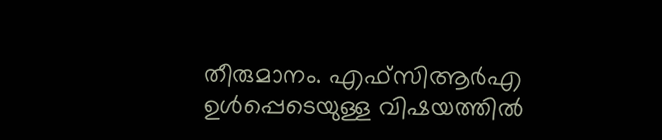തീരുമാനം. എഫ്സിആർഎ ഉൾപ്പെടെയുള്ള വിഷയത്തിൽ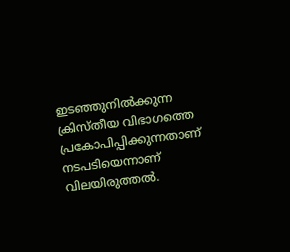ഇടഞ്ഞുനിൽക്കുന്ന ക്രിസ്തീയ വിഭാഗത്തെ പ്രകോപിപ്പിക്കുന്നതാണ് നടപടിയെന്നാണ് വിലയിരുത്തൽ.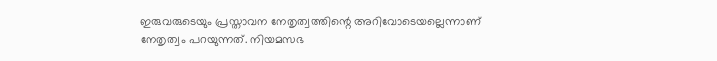ഇരുവരുടെയും പ്രസ്താവന നേതൃത്വത്തിന്റെ അറിവോടെയല്ലെന്നാണ് നേതൃത്വം പറയുന്നത്. നിയമസഭ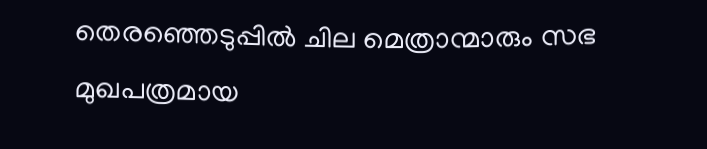തെരഞ്ഞെടുപ്പിൽ ചില മെത്രാന്മാരും സഭ മുഖപത്രമായ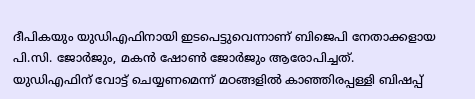ദീപികയും യുഡിഎഫിനായി ഇടപെട്ടുവെന്നാണ് ബിജെപി നേതാക്കളായ പി.സി. ജോർജും, മകൻ ഷോൺ ജോർജും ആരോപിച്ചത്.
യുഡിഎഫിന് വോട്ട് ചെയ്യണമെന്ന് മഠങ്ങളിൽ കാഞ്ഞിരപ്പള്ളി ബിഷപ്പ്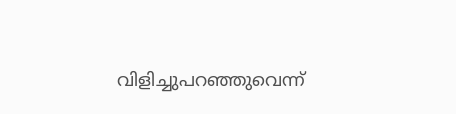വിളിച്ചുപറഞ്ഞുവെന്ന്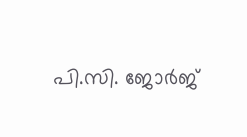പി.സി. ജോർജ്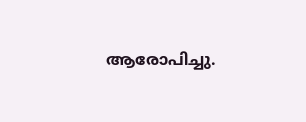ആരോപിച്ചു.